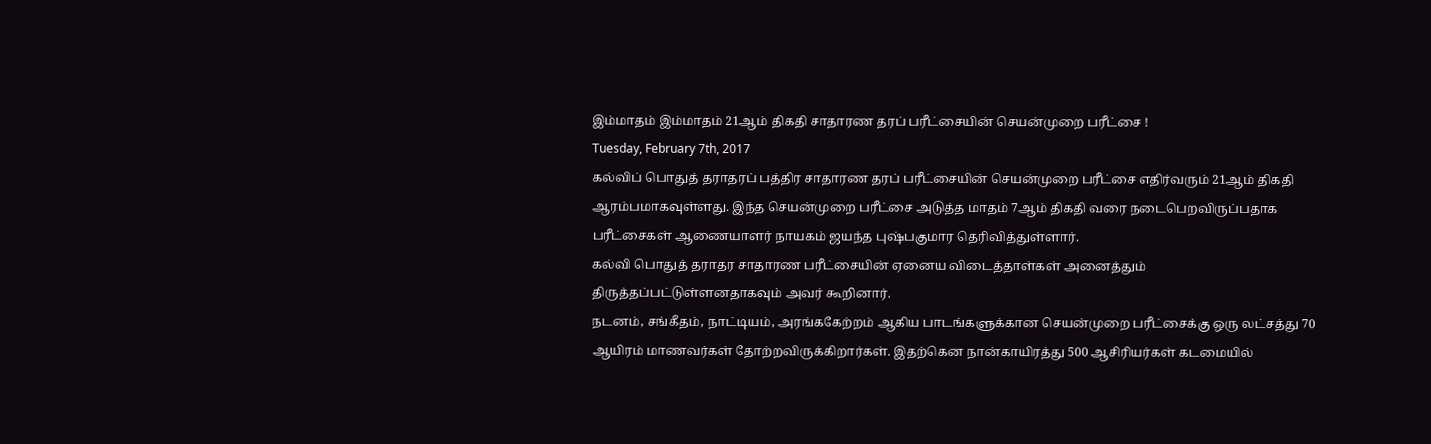இம்மாதம் இம்மாதம் 21ஆம் திகதி சாதாரண தரப் பரீட்சையின் செயன்முறை பரீட்சை !
Tuesday, February 7th, 2017
கல்விப் பொதுத் தராதரப் பத்திர சாதாரண தரப் பரீட்சையின் செயன்முறை பரீட்சை எதிர்வரும் 21ஆம் திகதி ஆரம்பமாகவுள்ளது. இந்த செயன்முறை பரீட்சை அடுத்த மாதம் 7ஆம் திகதி வரை நடைபெறவிருப்பதாக பரீட்சைகள் ஆணையாளர் நாயகம் ஜயந்த புஷ்பகுமார தெரிவித்துள்ளார்.
கல்வி பொதுத் தராதர சாதாரண பரீட்சையின் ஏனைய விடைத்தாள்கள் அனைத்தும் திருத்தப்பட்டுள்ளனதாகவும் அவர் கூறினார்.
நடனம், சங்கீதம், நாட்டியம், அரங்ககேற்றம் ஆகிய பாடங்களுக்கான செயன்முறை பரீட்சைக்கு ஒரு லட்சத்து 70 ஆயிரம் மாணவர்கள் தோற்றவிருக்கிறார்கள். இதற்கென நான்காயிரத்து 500 ஆசிரியர்கள் கடமையில்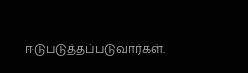ஈடுபடுத்தப்படுவார்கள்.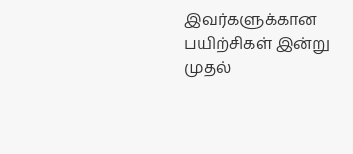இவர்களுக்கான பயிற்சிகள் இன்று முதல்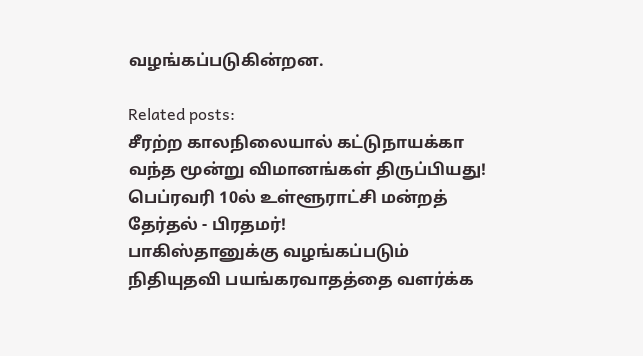வழங்கப்படுகின்றன.

Related posts:
சீரற்ற காலநிலையால் கட்டுநாயக்கா வந்த மூன்று விமானங்கள் திருப்பியது!
பெப்ரவரி 10ல் உள்ளூராட்சி மன்றத் தேர்தல் - பிரதமர்!
பாகிஸ்தானுக்கு வழங்கப்படும் நிதியுதவி பயங்கரவாதத்தை வளர்க்க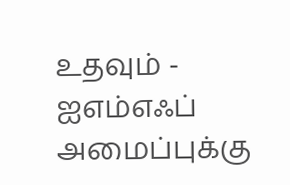உதவும் - ஐஎம்எஃப் அமைப்புக்கு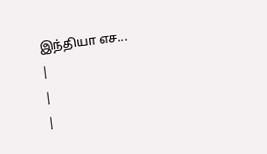இந்தியா எச...
|
|
|